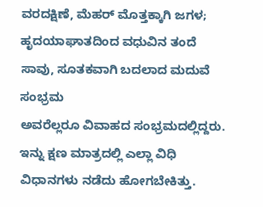ವರದಕ್ಷಿಣೆ, ಮೆಹರ್ ಮೊತ್ತಕ್ಕಾಗಿ ಜಗಳ; ಹೃದಯಾಘಾತದಿಂದ ವಧುವಿನ ತಂದೆ ಸಾವು, ಸೂತಕವಾಗಿ ಬದಲಾದ ಮದುವೆ ಸಂಭ್ರಮ
ಅವರೆಲ್ಲರೂ ವಿವಾಹದ ಸಂಭ್ರಮದಲ್ಲಿದ್ದರು. ಇನ್ನು ಕ್ಷಣ ಮಾತ್ರದಲ್ಲಿ ಎಲ್ಲಾ ವಿಧಿ ವಿಧಾನಗಳು ನಡೆದು ಹೋಗಬೇಕಿತ್ತು.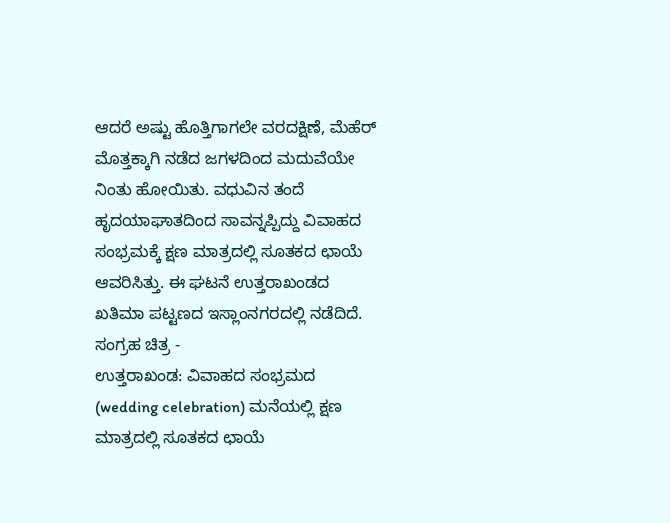ಆದರೆ ಅಷ್ಟು ಹೊತ್ತಿಗಾಗಲೇ ವರದಕ್ಷಿಣೆ, ಮೆಹೆರ್ ಮೊತ್ತಕ್ಕಾಗಿ ನಡೆದ ಜಗಳದಿಂದ ಮದುವೆಯೇ ನಿಂತು ಹೋಯಿತು. ವಧುವಿನ ತಂದೆ ಹೃದಯಾಘಾತದಿಂದ ಸಾವನ್ನಪ್ಪಿದ್ದು ವಿವಾಹದ ಸಂಭ್ರಮಕ್ಕೆ ಕ್ಷಣ ಮಾತ್ರದಲ್ಲಿ ಸೂತಕದ ಛಾಯೆ ಆವರಿಸಿತ್ತು. ಈ ಘಟನೆ ಉತ್ತರಾಖಂಡದ ಖತಿಮಾ ಪಟ್ಟಣದ ಇಸ್ಲಾಂನಗರದಲ್ಲಿ ನಡೆದಿದೆ.
ಸಂಗ್ರಹ ಚಿತ್ರ -
ಉತ್ತರಾಖಂಡ: ವಿವಾಹದ ಸಂಭ್ರಮದ (wedding celebration) ಮನೆಯಲ್ಲಿ ಕ್ಷಣ ಮಾತ್ರದಲ್ಲಿ ಸೂತಕದ ಛಾಯೆ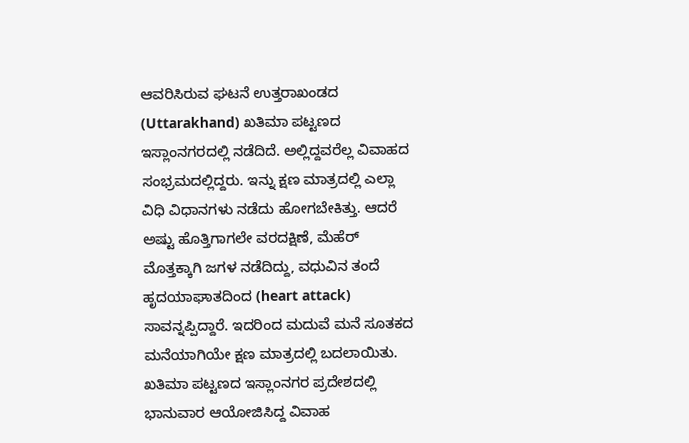ಆವರಿಸಿರುವ ಘಟನೆ ಉತ್ತರಾಖಂಡದ (Uttarakhand) ಖತಿಮಾ ಪಟ್ಟಣದ ಇಸ್ಲಾಂನಗರದಲ್ಲಿ ನಡೆದಿದೆ. ಅಲ್ಲಿದ್ದವರೆಲ್ಲ ವಿವಾಹದ ಸಂಭ್ರಮದಲ್ಲಿದ್ದರು. ಇನ್ನು ಕ್ಷಣ ಮಾತ್ರದಲ್ಲಿ ಎಲ್ಲಾ ವಿಧಿ ವಿಧಾನಗಳು ನಡೆದು ಹೋಗಬೇಕಿತ್ತು. ಆದರೆ ಅಷ್ಟು ಹೊತ್ತಿಗಾಗಲೇ ವರದಕ್ಷಿಣೆ, ಮೆಹೆರ್ ಮೊತ್ತಕ್ಕಾಗಿ ಜಗಳ ನಡೆದಿದ್ದು, ವಧುವಿನ ತಂದೆ ಹೃದಯಾಘಾತದಿಂದ (heart attack) ಸಾವನ್ನಪ್ಪಿದ್ದಾರೆ. ಇದರಿಂದ ಮದುವೆ ಮನೆ ಸೂತಕದ ಮನೆಯಾಗಿಯೇ ಕ್ಷಣ ಮಾತ್ರದಲ್ಲಿ ಬದಲಾಯಿತು.
ಖತಿಮಾ ಪಟ್ಟಣದ ಇಸ್ಲಾಂನಗರ ಪ್ರದೇಶದಲ್ಲಿ ಭಾನುವಾರ ಆಯೋಜಿಸಿದ್ದ ವಿವಾಹ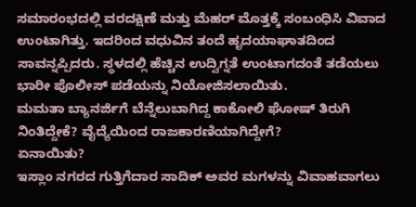ಸಮಾರಂಭದಲ್ಲಿ ವರದಕ್ಷಿಣೆ ಮತ್ತು ಮೆಹರ್ ಮೊತ್ತಕ್ಕೆ ಸಂಬಂಧಿಸಿ ವಿವಾದ ಉಂಟಾಗಿತ್ತು. ಇದರಿಂದ ವಧುವಿನ ತಂದೆ ಹೃದಯಾಘಾತದಿಂದ ಸಾವನ್ನಪ್ಪಿದರು. ಸ್ಥಳದಲ್ಲಿ ಹೆಚ್ಚಿನ ಉದ್ವಿಗ್ನತೆ ಉಂಟಾಗದಂತೆ ತಡೆಯಲು ಭಾರೀ ಪೊಲೀಸ್ ಪಡೆಯನ್ನು ನಿಯೋಜಿಸಲಾಯಿತು.
ಮಮತಾ ಬ್ಯಾನರ್ಜಿಗೆ ಬೆನ್ನೆಲುಬಾಗಿದ್ದ ಕಾಕೋಲಿ ಘೋಷ್ ತಿರುಗಿ ನಿಂತಿದ್ದೇಕೆ? ವೈದ್ಯೆಯಿಂದ ರಾಜಕಾರಣಿಯಾಗಿದ್ದೇಗೆ?
ಏನಾಯಿತು?
ಇಸ್ಲಾಂ ನಗರದ ಗುತ್ತಿಗೆದಾರ ಸಾದಿಕ್ ಅವರ ಮಗಳನ್ನು ವಿವಾಹವಾಗಲು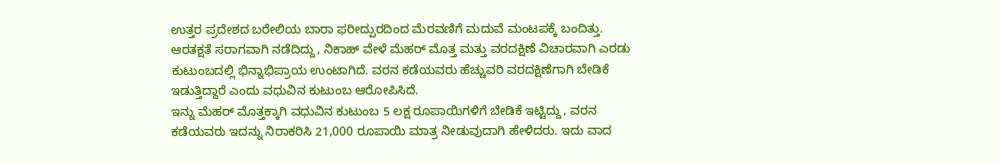ಉತ್ತರ ಪ್ರದೇಶದ ಬರೇಲಿಯ ಬಾರಾ ಫರೀದ್ಪುರದಿಂದ ಮೆರವಣಿಗೆ ಮದುವೆ ಮಂಟಪಕ್ಕೆ ಬಂದಿತ್ತು. ಆರತಕ್ಷತೆ ಸರಾಗವಾಗಿ ನಡೆದಿದ್ದು, ನಿಕಾಹ್ ವೇಳೆ ಮೆಹರ್ ಮೊತ್ತ ಮತ್ತು ವರದಕ್ಷಿಣೆ ವಿಚಾರವಾಗಿ ಎರಡು ಕುಟುಂಬದಲ್ಲಿ ಭಿನ್ನಾಭಿಪ್ರಾಯ ಉಂಟಾಗಿದೆ. ವರನ ಕಡೆಯವರು ಹೆಚ್ಚುವರಿ ವರದಕ್ಷಿಣೆಗಾಗಿ ಬೇಡಿಕೆ ಇಡುತ್ತಿದ್ದಾರೆ ಎಂದು ವಧುವಿನ ಕುಟುಂಬ ಆರೋಪಿಸಿದೆ.
ಇನ್ನು ಮೆಹರ್ ಮೊತ್ತಕ್ಕಾಗಿ ವಧುವಿನ ಕುಟುಂಬ 5 ಲಕ್ಷ ರೂಪಾಯಿಗಳಿಗೆ ಬೇಡಿಕೆ ಇಟ್ಟಿದ್ದು, ವರನ ಕಡೆಯವರು ಇದನ್ನು ನಿರಾಕರಿಸಿ 21,000 ರೂಪಾಯಿ ಮಾತ್ರ ನೀಡುವುದಾಗಿ ಹೇಳಿದರು. ಇದು ವಾದ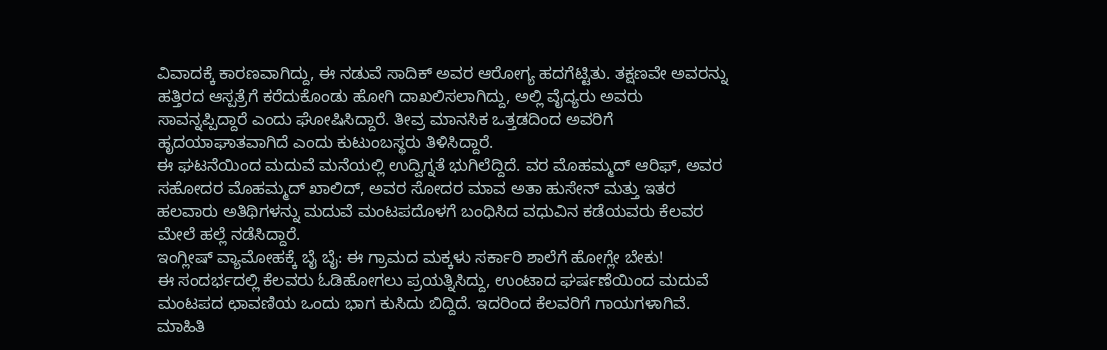ವಿವಾದಕ್ಕೆ ಕಾರಣವಾಗಿದ್ದು, ಈ ನಡುವೆ ಸಾದಿಕ್ ಅವರ ಆರೋಗ್ಯ ಹದಗೆಟ್ಟಿತು. ತಕ್ಷಣವೇ ಅವರನ್ನು ಹತ್ತಿರದ ಆಸ್ಪತ್ರೆಗೆ ಕರೆದುಕೊಂಡು ಹೋಗಿ ದಾಖಲಿಸಲಾಗಿದ್ದು, ಅಲ್ಲಿ ವೈದ್ಯರು ಅವರು ಸಾವನ್ನಪ್ಪಿದ್ದಾರೆ ಎಂದು ಘೋಷಿಸಿದ್ದಾರೆ. ತೀವ್ರ ಮಾನಸಿಕ ಒತ್ತಡದಿಂದ ಅವರಿಗೆ ಹೃದಯಾಘಾತವಾಗಿದೆ ಎಂದು ಕುಟುಂಬಸ್ಥರು ತಿಳಿಸಿದ್ದಾರೆ.
ಈ ಘಟನೆಯಿಂದ ಮದುವೆ ಮನೆಯಲ್ಲಿ ಉದ್ವಿಗ್ನತೆ ಭುಗಿಲೆದ್ದಿದೆ. ವರ ಮೊಹಮ್ಮದ್ ಆರಿಫ್, ಅವರ ಸಹೋದರ ಮೊಹಮ್ಮದ್ ಖಾಲಿದ್, ಅವರ ಸೋದರ ಮಾವ ಅತಾ ಹುಸೇನ್ ಮತ್ತು ಇತರ ಹಲವಾರು ಅತಿಥಿಗಳನ್ನು ಮದುವೆ ಮಂಟಪದೊಳಗೆ ಬಂಧಿಸಿದ ವಧುವಿನ ಕಡೆಯವರು ಕೆಲವರ ಮೇಲೆ ಹಲ್ಲೆ ನಡೆಸಿದ್ದಾರೆ.
ಇಂಗ್ಲೀಷ್ ವ್ಯಾಮೋಹಕ್ಕೆ ಬೈ ಬೈ: ಈ ಗ್ರಾಮದ ಮಕ್ಕಳು ಸರ್ಕಾರಿ ಶಾಲೆಗೆ ಹೋಗ್ಲೇ ಬೇಕು!
ಈ ಸಂದರ್ಭದಲ್ಲಿ ಕೆಲವರು ಓಡಿಹೋಗಲು ಪ್ರಯತ್ನಿಸಿದ್ದು, ಉಂಟಾದ ಘರ್ಷಣೆಯಿಂದ ಮದುವೆ ಮಂಟಪದ ಛಾವಣಿಯ ಒಂದು ಭಾಗ ಕುಸಿದು ಬಿದ್ದಿದೆ. ಇದರಿಂದ ಕೆಲವರಿಗೆ ಗಾಯಗಳಾಗಿವೆ. ಮಾಹಿತಿ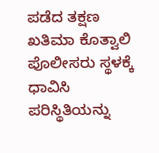ಪಡೆದ ತಕ್ಷಣ ಖತಿಮಾ ಕೊತ್ವಾಲಿ ಪೊಲೀಸರು ಸ್ಥಳಕ್ಕೆ ಧಾವಿಸಿ ಪರಿಸ್ಥಿತಿಯನ್ನು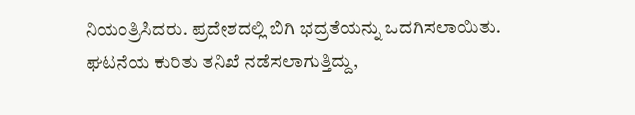ನಿಯಂತ್ರಿಸಿದರು. ಪ್ರದೇಶದಲ್ಲಿ ಬಿಗಿ ಭದ್ರತೆಯನ್ನು ಒದಗಿಸಲಾಯಿತು. ಘಟನೆಯ ಕುರಿತು ತನಿಖೆ ನಡೆಸಲಾಗುತ್ತಿದ್ದು,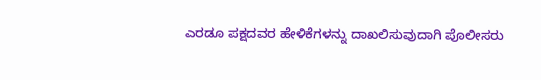ಎರಡೂ ಪಕ್ಷದವರ ಹೇಳಿಕೆಗಳನ್ನು ದಾಖಲಿಸುವುದಾಗಿ ಪೊಲೀಸರು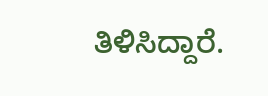ತಿಳಿಸಿದ್ದಾರೆ.